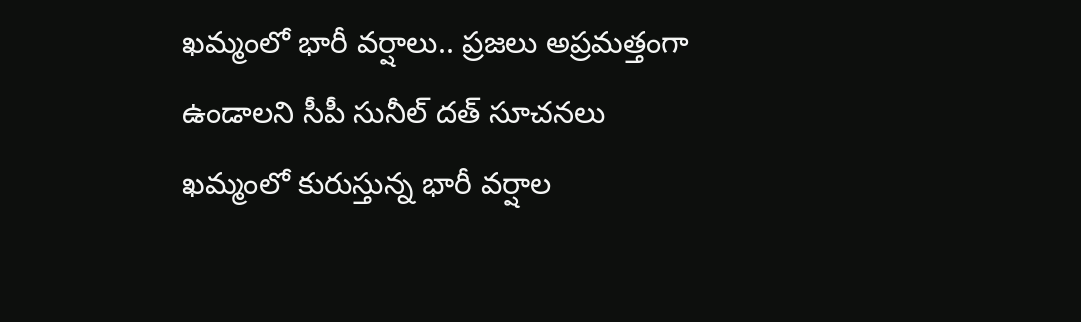ఖమ్మంలో భారీ వర్షాలు.. ప్రజలు అప్రమత్తంగా ఉండాలని సీపీ సునీల్ దత్ సూచనలు
ఖమ్మంలో కురుస్తున్న భారీ వర్షాల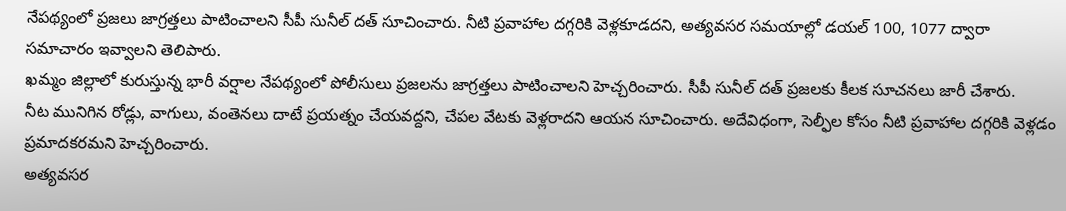నేపథ్యంలో ప్రజలు జాగ్రత్తలు పాటించాలని సీపీ సునీల్ దత్ సూచించారు. నీటి ప్రవాహాల దగ్గరికి వెళ్లకూడదని, అత్యవసర సమయాల్లో డయల్ 100, 1077 ద్వారా సమాచారం ఇవ్వాలని తెలిపారు.
ఖమ్మం జిల్లాలో కురుస్తున్న భారీ వర్షాల నేపథ్యంలో పోలీసులు ప్రజలను జాగ్రత్తలు పాటించాలని హెచ్చరించారు. సీపీ సునీల్ దత్ ప్రజలకు కీలక సూచనలు జారీ చేశారు.
నీట మునిగిన రోడ్లు, వాగులు, వంతెనలు దాటే ప్రయత్నం చేయవద్దని, చేపల వేటకు వెళ్లరాదని ఆయన సూచించారు. అదేవిధంగా, సెల్ఫీల కోసం నీటి ప్రవాహాల దగ్గరికి వెళ్లడం ప్రమాదకరమని హెచ్చరించారు.
అత్యవసర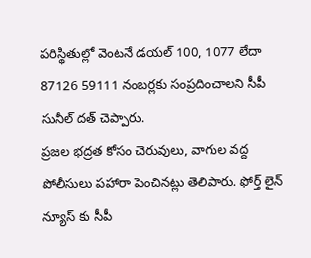పరిస్థితుల్లో వెంటనే డయల్ 100, 1077 లేదా 87126 59111 నంబర్లకు సంప్రదించాలని సీపీ సునీల్ దత్ చెప్పారు.
ప్రజల భద్రత కోసం చెరువులు, వాగుల వద్ద పోలీసులు పహారా పెంచినట్లు తెలిపారు. ఫోర్త్ లైన్ న్యూస్ కు సీపీ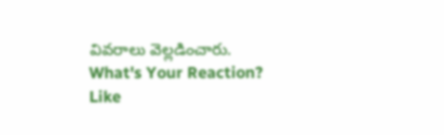వివరాలు వెల్లడించారు.
What's Your Reaction?
Like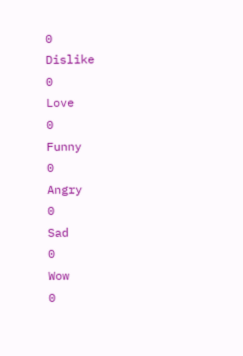0
Dislike
0
Love
0
Funny
0
Angry
0
Sad
0
Wow
0